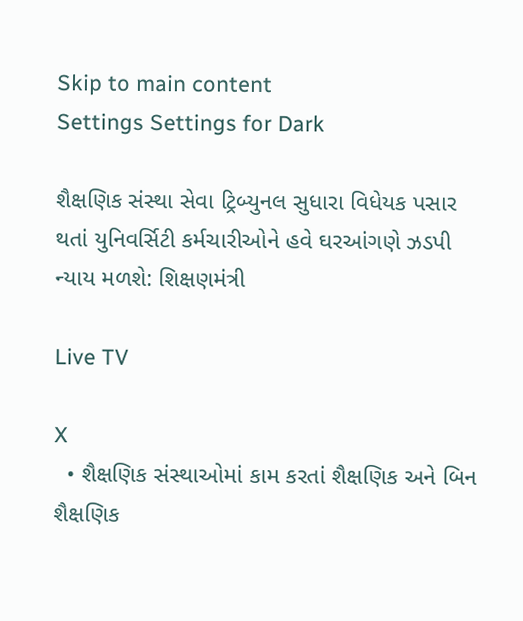Skip to main content
Settings Settings for Dark

શૈક્ષણિક સંસ્થા સેવા ટ્રિબ્યુનલ સુધારા વિધેયક પસાર થતાં યુનિવર્સિટી કર્મચારીઓને હવે ઘરઆંગણે ઝડપી ન્યાય મળશે: શિક્ષણમંત્રી

Live TV

X
  • શૈક્ષણિક સંસ્થાઓમાં કામ કરતાં શૈક્ષણિક અને બિન શૈક્ષણિક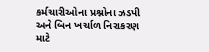કર્મચારીઓના પ્રશ્નોના ઝડપી અને બિન ખર્ચાળ નિરાકરણ માટે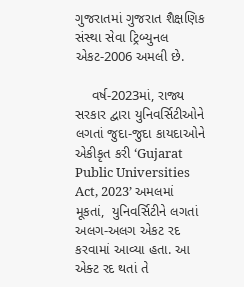ગુજરાતમાં ગુજરાત શૈક્ષણિક સંસ્થા સેવા ટ્રિબ્યુનલ એકટ-2006 અમલી છે.

    વર્ષ-2023માં, રાજ્ય સરકાર દ્વારા યુનિવર્સિટીઓને લગતાં જુદા-જુદા કાયદાઓને એકીકૃત કરી ‘Gujarat Public Universities Act, 2023’ અમલમાં મૂકતાં,  યુનિવર્સિટીને લગતાં અલગ-અલગ એકટ રદ કરવામાં આવ્યા હતા. આ એક્ટ રદ થતાં તે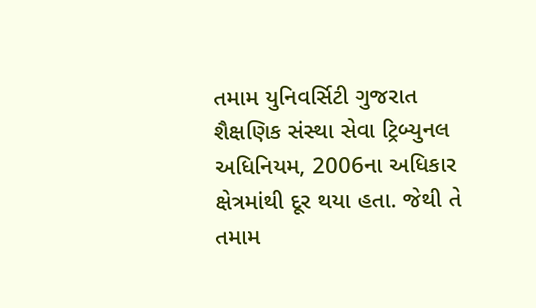તમામ યુનિવર્સિટી ગુજરાત શૈક્ષણિક સંસ્થા સેવા ટ્રિબ્યુનલ અધિનિયમ, 2006ના અધિકાર ક્ષેત્રમાંથી દૂર થયા હતા. જેથી તે તમામ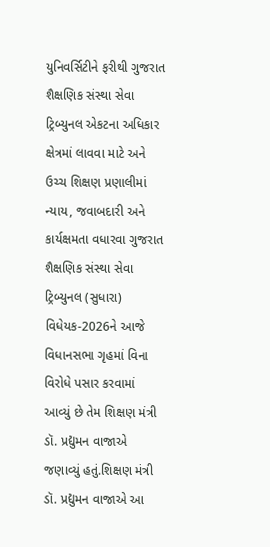યુનિવર્સિટીને ફરીથી ગુજરાત શૈક્ષણિક સંસ્થા સેવા ટ્રિબ્યુનલ એકટના અધિકાર ક્ષેત્રમાં લાવવા માટે અને ઉચ્ચ શિક્ષણ પ્રણાલીમાં ન્યાય, જવાબદારી અને કાર્યક્ષમતા વધારવા ગુજરાત શૈક્ષણિક સંસ્થા સેવા ટ્રિબ્યુનલ (સુધારા) વિધેયક-2026ને આજે વિધાનસભા ગૃહમાં વિના વિરોધે પસાર કરવામાં આવ્યું‌ છે તેમ‌‌ શિક્ષણ મંત્રી ડૉ. પ્રદ્યુમન વાજાએ જણાવ્યું હતું.શિક્ષણ મંત્રી ડૉ. પ્રદ્યુમન વાજાએ આ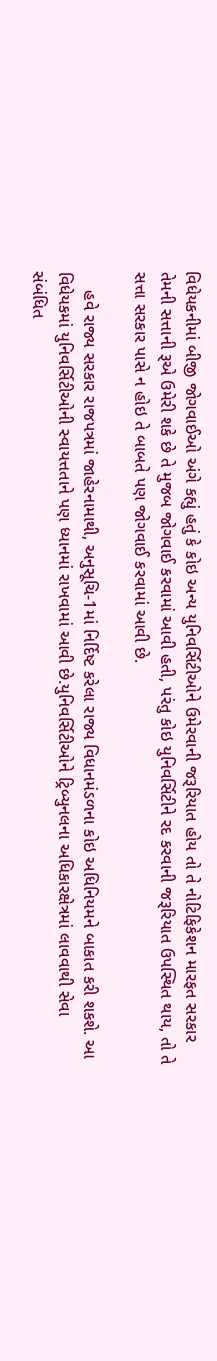વિધેયકનીમાં બીજી જોગવાઈઓ અંગે કહ્યું હતું કે કોઇ અન્ય યુનિવર્સિટીઓને ઉમેરવાની જરૂરિયાત હોય તો તે નોટિફિકેશન મારફત સરકાર તેમની સત્તાની રૂએ ઉમેરી શકે છે તે મુજબ જોગવાઈ કરવામાં આવી હતી, પરંતુ કોઇ યુનિવર્સિટીને રદ કરવાની જરૂરિયાત ઉપસ્થિત થાય, તો તે સત્તા સરકાર પાસે ન હોઇ તે બાબતે પણ જોગવાઈ કરવામાં આવી છે.

    હવે રાજ્ય સરકાર રાજપત્રમાં જાહેરનામાથી, અનુસૂચિ-1માં નિર્દિષ્ટ કરેલા રાજ્ય વિધાનમંડળના કોઇ અધિનિયમને બાકાત કરી શકશે. આ વિધેયકમાં યુનિવર્સિટીઓની સ્વાયત્તતાને પણ ધ્યાનમાં રાખવામાં આવી છે.યુનિવર્સિટીઓને ટ્રિબ્યુનલના અધિકારક્ષેત્રમાં લાવવાથી સેવા સંબંધિત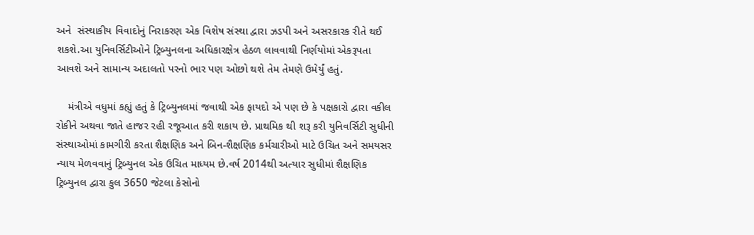અને  સંસ્થાકીય વિવાદોનું નિરાકરણ એક વિશેષ સંસ્થા દ્વારા ઝડપી અને અસરકારક રીતે થઈ શકશે.આ યુનિવર્સિટીઓને ટ્રિબ્યુનલના અધિકારક્ષેત્ર હેઠળ લાવવાથી નિર્ણયોમાં એકરૂપતા આવશે અને સામાન્ય અદાલતો પરનો ભાર પણ ઓછો થશે તેમ તેમણે ઉમેર્યું હતું.

    મંત્રીએ વધુમાં કહ્યું હતું કે ટ્રિબ્યુનલમાં જવાથી એક ફાયદો એ પણ છે કે પક્ષકારો દ્વારા વકીલ રોકીને અથવા જાતે હાજર રહી રજૂઆત કરી શકાય છે. પ્રાથમિક થી શરૂ કરી યુનિવર્સિટી સુધીની  સંસ્થાઓમાં કામગીરી કરતા શૈક્ષણિક અને બિન-શૈક્ષણિક કર્મચારીઓ માટે ઉચિત અને સમયસર ન્યાય મેળવવાનું ટ્રિબ્યુનલ એક ઉચિત માધ્યમ છે.વર્ષ 2014થી અત્યાર સુધીમાં શૈક્ષણિક ટ્રિબ્યુનલ દ્વારા કુલ 3650 જેટલા કેસોનો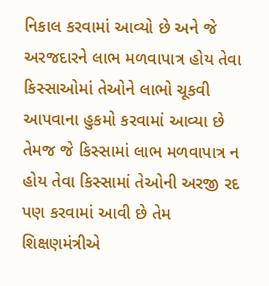નિકાલ કરવામાં આવ્યો છે અને જે અરજદારને લાભ મળવાપાત્ર હોય તેવા કિસ્સાઓમાં તેઓને લાભો ચૂકવી આપવાના હુકમો કરવામાં આવ્યા છે તેમજ જે કિસ્સામાં લાભ મળવાપાત્ર ન હોય તેવા કિસ્સામાં તેઓની અરજી રદ પણ કરવામાં આવી છે તેમ શિક્ષણમંત્રીએ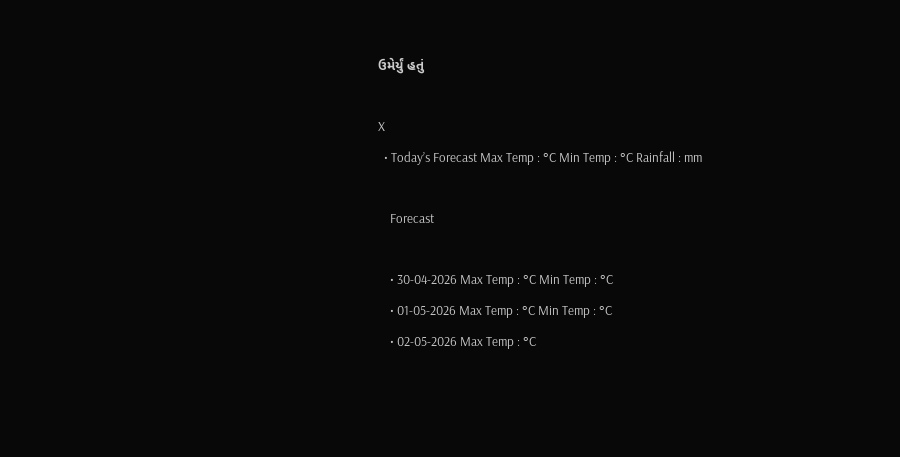ઉમેર્યું હતું

X
  • Today’s Forecast Max Temp : °C Min Temp : °C Rainfall : mm

    Forecast

    • 30-04-2026 Max Temp : °C Min Temp : °C
    • 01-05-2026 Max Temp : °C Min Temp : °C
    • 02-05-2026 Max Temp : °C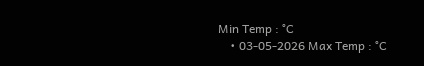Min Temp : °C
    • 03-05-2026 Max Temp : °C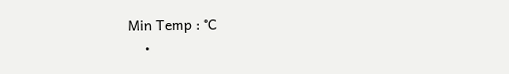Min Temp : °C
    •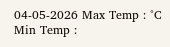04-05-2026 Max Temp : °C Min Temp :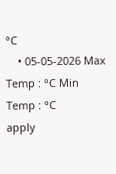°C
    • 05-05-2026 Max Temp : °C Min Temp : °C
apply